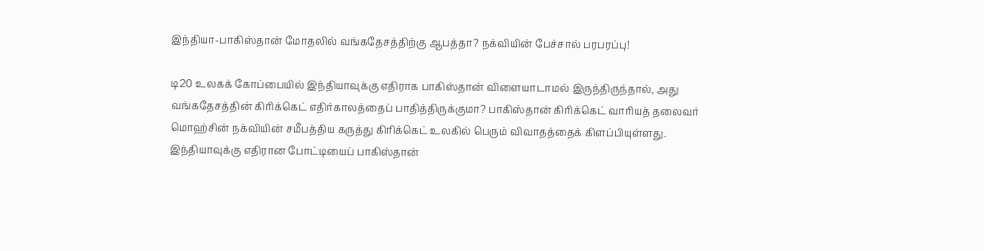இந்தியா-பாகிஸ்தான் மோதலில் வங்கதேசத்திற்கு ஆபத்தா? நக்வியின் பேச்சால் பரபரப்பு!

டி20 உலகக் கோப்பையில் இந்தியாவுக்கு எதிராக பாகிஸ்தான் விளையாடாமல் இருந்திருந்தால், அது வங்கதேசத்தின் கிரிக்கெட் எதிர்காலத்தைப் பாதித்திருக்குமா? பாகிஸ்தான் கிரிக்கெட் வாரியத் தலைவர் மொஹ்சின் நக்வியின் சமீபத்திய கருத்து கிரிக்கெட் உலகில் பெரும் விவாதத்தைக் கிளப்பியுள்ளது.
இந்தியாவுக்கு எதிரான போட்டியைப் பாகிஸ்தான்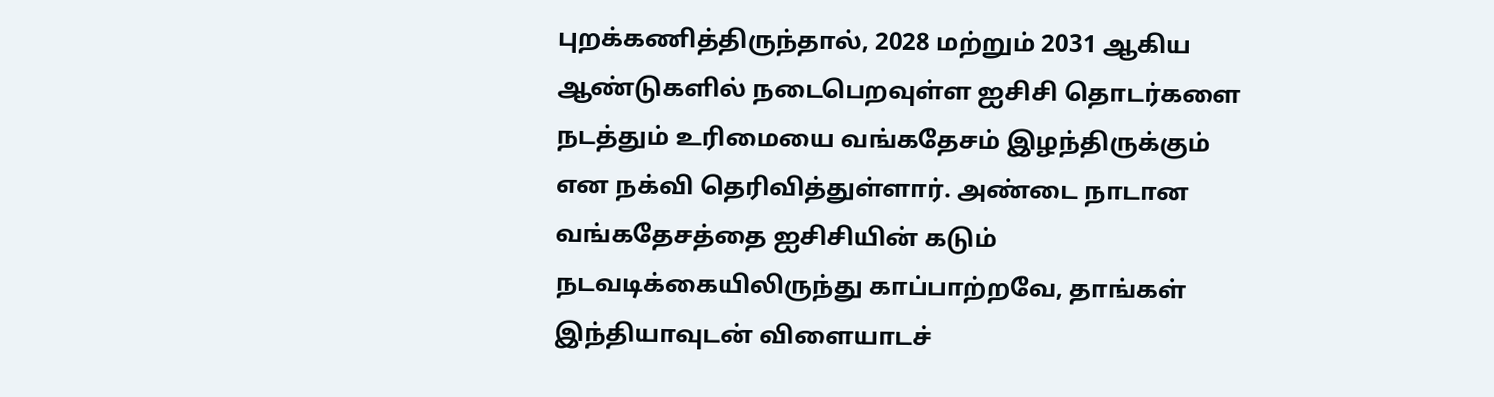புறக்கணித்திருந்தால், 2028 மற்றும் 2031 ஆகிய ஆண்டுகளில் நடைபெறவுள்ள ஐசிசி தொடர்களை நடத்தும் உரிமையை வங்கதேசம் இழந்திருக்கும் என நக்வி தெரிவித்துள்ளார். அண்டை நாடான வங்கதேசத்தை ஐசிசியின் கடும் நடவடிக்கையிலிருந்து காப்பாற்றவே, தாங்கள் இந்தியாவுடன் விளையாடச்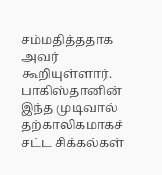சம்மதித்ததாக அவர் கூறியுள்ளார்.
பாகிஸ்தானின் இந்த முடிவால் தற்காலிகமாகச் சட்ட சிக்கல்கள்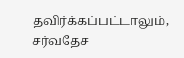தவிர்க்கப்பட்டாலும், சர்வதேச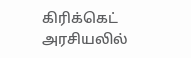கிரிக்கெட் அரசியலில்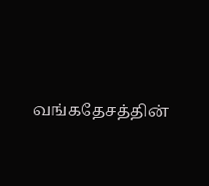வங்கதேசத்தின்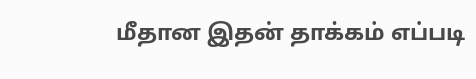மீதான இதன் தாக்கம் எப்படி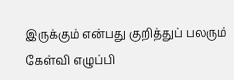இருக்கும் என்பது குறித்துப் பலரும் கேள்வி எழுப்பி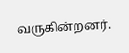வருகின்றனர்.